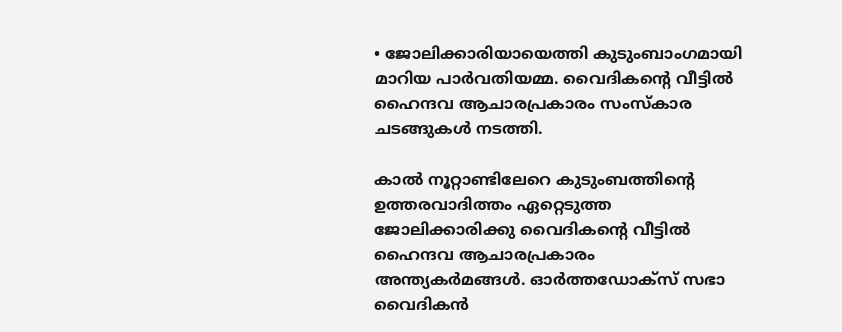• ജോലിക്കാരിയായെത്തി കുടുംബാംഗമായി മാറിയ പാര്‍വതിയമ്മ. വൈദികന്റെ വീട്ടില്‍ ഹൈന്ദവ ആചാരപ്രകാരം സംസ്കാര ചടങ്ങുകള്‍ നടത്തി.

കാല്‍ നൂറ്റാണ്ടിലേറെ കുടുംബത്തിന്റെ ഉത്തരവാദിത്തം ഏറ്റെടുത്ത ജോലിക്കാരിക്കു വൈദികന്റെ വീട്ടില്‍ ഹൈന്ദവ ആചാരപ്രകാരം അന്ത്യകര്‍മങ്ങള്‍. ഓര്‍ത്തഡോക്സ് സഭാ വൈദികന്‍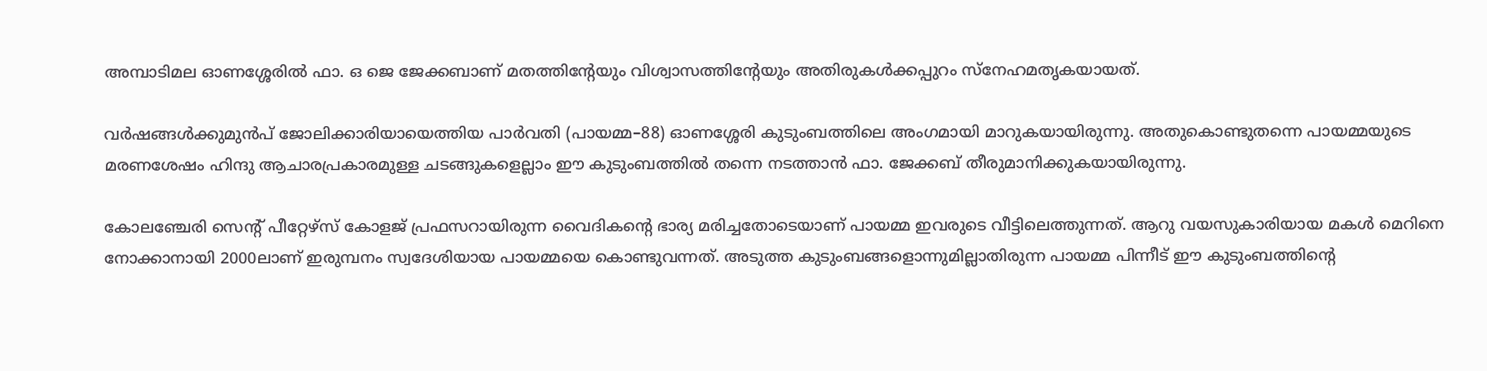അമ്പാടിമല ഓണശ്ശേരില്‍ ഫാ. ഒ ജെ ജേക്കബാണ് മതത്തിന്റേയും വിശ്വാസത്തിന്റേയും അതിരുകള്‍ക്കപ്പുറം സ്നേഹമതൃകയായത്.

വര്‍ഷങ്ങള്‍ക്കുമുന്‍പ് ജോലിക്കാരിയായെത്തിയ പാര്‍വതി (പായമ്മ–88) ഓണശ്ശേരി കുടുംബത്തിലെ അംഗമായി മാറുകയായിരുന്നു. അതുകൊണ്ടുതന്നെ പായമ്മയുടെ മരണശേഷം ഹിന്ദു ആചാരപ്രകാരമുള്ള ചടങ്ങുകളെല്ലാം ഈ കുടുംബത്തില്‍ തന്നെ നടത്താന്‍ ഫാ. ജേക്കബ് തീരുമാനിക്കുകയായിരുന്നു.

കോലഞ്ചേരി സെന്റ് പീറ്റേഴ്സ് കോളജ് പ്രഫസറായിരുന്ന വൈദികന്റെ ഭാര്യ മരിച്ചതോടെയാണ് പായമ്മ ഇവരുടെ വീട്ടിലെത്തുന്നത്. ആറു വയസുകാരിയായ മകള്‍ മെറിനെ നോക്കാനായി 2000ലാണ് ഇരുമ്പനം സ്വദേശിയായ പായമ്മയെ കൊണ്ടുവന്നത്. അടുത്ത കുടുംബങ്ങളൊന്നുമില്ലാതിരുന്ന പായമ്മ പിന്നീട് ഈ കുടുംബത്തിന്റെ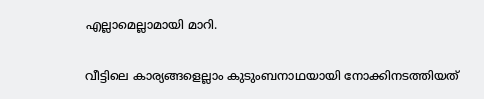എല്ലാമെല്ലാമായി മാറി.

വീട്ടിലെ കാര്യങ്ങളെല്ലാം കുടുംബനാഥയായി നോക്കിനടത്തിയത്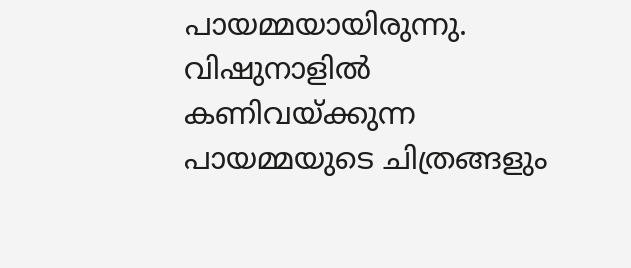പായമ്മയായിരുന്നു. വിഷുനാളില്‍ കണിവയ്ക്കുന്ന പായമ്മയുടെ ചിത്രങ്ങളും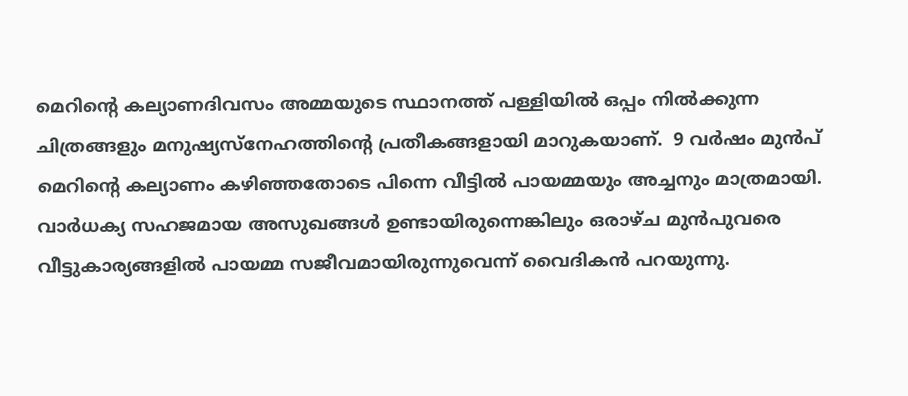മെറിന്റെ കല്യാണദിവസം അമ്മയുടെ സ്ഥാനത്ത് പള്ളിയില്‍ ഒപ്പം നില്‍ക്കുന്ന ചിത്രങ്ങളും മനുഷ്യസ്നേഹത്തിന്റെ പ്രതീകങ്ങളായി മാറുകയാണ്.  9 വര്‍ഷം മുന്‍പ് മെറിന്റെ കല്യാണം കഴിഞ്ഞതോടെ പിന്നെ വീട്ടില്‍ പായമ്മയും അച്ചനും മാത്രമായി. വാര്‍ധക്യ സഹജമായ അസുഖങ്ങള്‍ ഉണ്ടായിരുന്നെങ്കിലും ഒരാഴ്ച മുന്‍പുവരെ വീട്ടുകാര്യങ്ങളില്‍ പായമ്മ സജീവമായിരുന്നുവെന്ന് വൈദികന്‍ പറയുന്നു.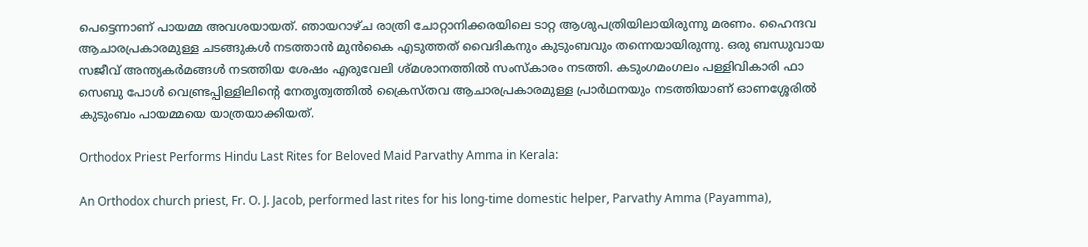പെട്ടെന്നാണ് പായമ്മ അവശയായത്. ഞായറാഴ്ച രാത്രി ചോറ്റാനിക്കരയിലെ ടാറ്റ ആശുപത്രിയിലായിരുന്നു മരണം. ഹൈന്ദവ ആചാരപ്രകാരമുള്ള ചടങ്ങുകള്‍ നടത്താന്‍ മുന്‍കൈ എടുത്തത് വൈദികനും കുടുംബവും തന്നെയായിരുന്നു. ഒരു ബന്ധുവായ സജീവ് അന്ത്യകര്‍മങ്ങള്‍ നടത്തിയ ശേഷം എരുവേലി ശ്മശാനത്തില്‍ സംസ്കാരം നടത്തി. കടുംഗമംഗലം പള്ളിവികാരി ഫാ സെബു പോള്‍ വെണ്ട്രപ്പിള്ളിലിന്റെ നേതൃത്വത്തില്‍ ക്രൈസ്തവ ആചാരപ്രകാരമുള്ള പ്രാര്‍ഥനയും നടത്തിയാണ് ഓണശ്ശേരില്‍ കുടുംബം പായമ്മയെ യാത്രയാക്കിയത്.

Orthodox Priest Performs Hindu Last Rites for Beloved Maid Parvathy Amma in Kerala:

An Orthodox church priest, Fr. O. J. Jacob, performed last rites for his long-time domestic helper, Parvathy Amma (Payamma),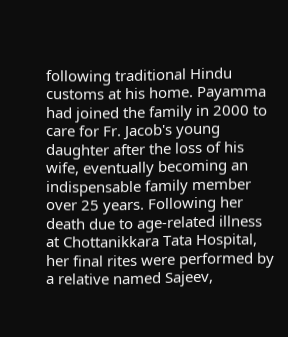following traditional Hindu customs at his home. Payamma had joined the family in 2000 to care for Fr. Jacob's young daughter after the loss of his wife, eventually becoming an indispensable family member over 25 years. Following her death due to age-related illness at Chottanikkara Tata Hospital, her final rites were performed by a relative named Sajeev,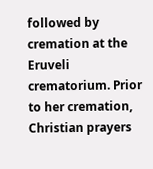followed by cremation at the Eruveli crematorium. Prior to her cremation, Christian prayers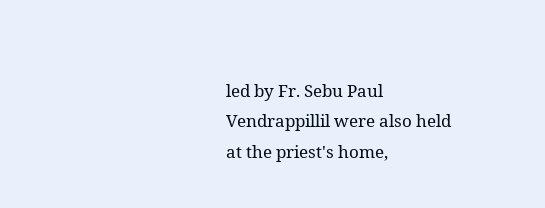led by Fr. Sebu Paul Vendrappillil were also held at the priest's home,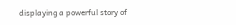displaying a powerful story of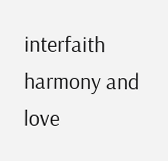interfaith harmony and love